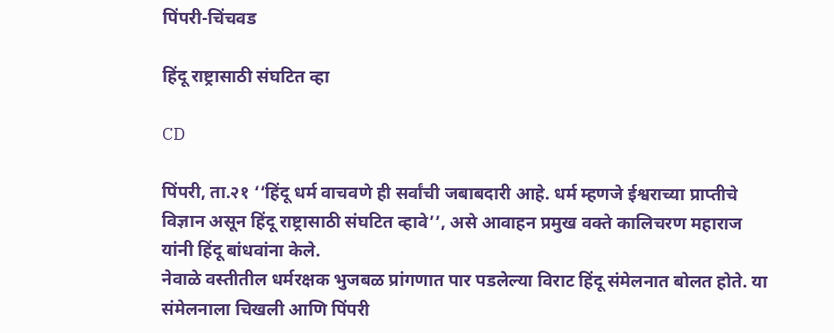पिंपरी-चिंचवड

हिंदू राष्ट्रासाठी संघटित व्हा

CD

पिंपरी, ता.२१ ‘‘हिंदू धर्म वाचवणे ही सर्वांची जबाबदारी आहे. धर्म म्हणजे ईश्वराच्या प्राप्तीचे विज्ञान असून हिंदू राष्ट्रासाठी संघटित व्हावे’’, असे आवाहन प्रमुख वक्ते कालिचरण महाराज यांनी हिंदू बांधवांना केले.
नेवाळे वस्तीतील धर्मरक्षक भुजबळ प्रांगणात पार पडलेल्या विराट हिंदू संमेलनात बोलत होते. या संमेलनाला चिखली आणि पिंपरी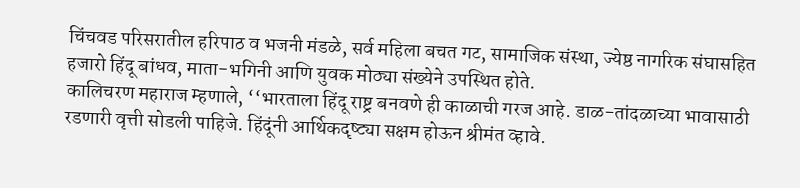चिंचवड परिसरातील हरिपाठ व भजनी मंडळे, सर्व महिला बचत गट, सामाजिक संस्था, ज्येष्ठ नागरिक संघासहित हजारो हिंदू बांधव, माता-भगिनी आणि युवक मोठ्या संख्येने उपस्थित होते.
कालिचरण महाराज म्हणाले, ‘‘भारताला हिंदू राष्ट्र बनवणे ही काळाची गरज आहे. डाळ-तांदळाच्या भावासाठी रडणारी वृत्ती सोडली पाहिजे. हिंदूंनी आर्थिकदृष्ट्या सक्षम होऊन श्रीमंत व्हावे.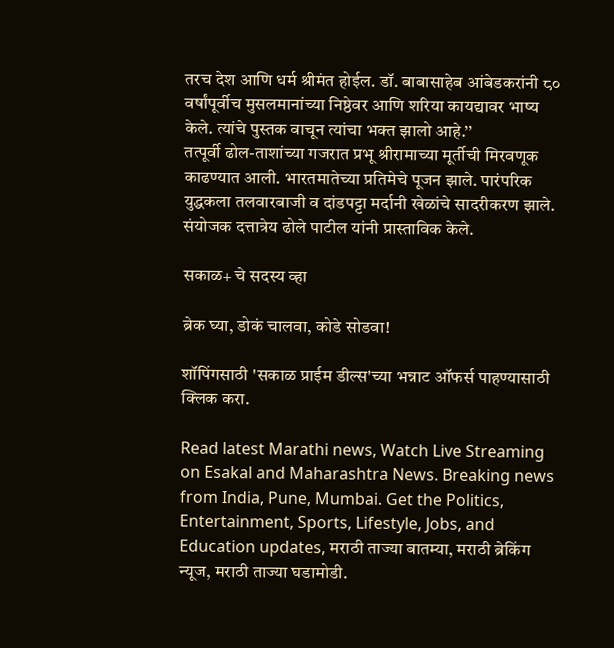तरच देश आणि धर्म श्रीमंत होईल. डॉ. बाबासाहेब आंबेडकरांनी ८० वर्षांपूर्वीच मुसलमानांच्या निष्ठेवर आणि शरिया कायद्यावर भाष्य केले. त्यांचे पुस्तक वाचून त्यांचा भक्त झालो आहे.’’
तत्पूर्वी ढोल-ताशांच्या गजरात प्रभू श्रीरामाच्या मूर्तीची मिरवणूक काढण्यात आली. भारतमातेच्या प्रतिमेचे पूजन झाले. पारंपरिक युद्धकला तलवारबाजी व दांडपट्टा मर्दानी खेळांचे सादरीकरण झाले. संयोजक दत्तात्रेय ढोले पाटील यांनी प्रास्ताविक केले.

सकाळ+ चे सदस्य व्हा

ब्रेक घ्या, डोकं चालवा, कोडे सोडवा!

शॉपिंगसाठी 'सकाळ प्राईम डील्स'च्या भन्नाट ऑफर्स पाहण्यासाठी क्लिक करा.

Read latest Marathi news, Watch Live Streaming on Esakal and Maharashtra News. Breaking news from India, Pune, Mumbai. Get the Politics, Entertainment, Sports, Lifestyle, Jobs, and Education updates, मराठी ताज्या बातम्या, मराठी ब्रेकिंग न्यूज, मराठी ताज्या घडामोडी.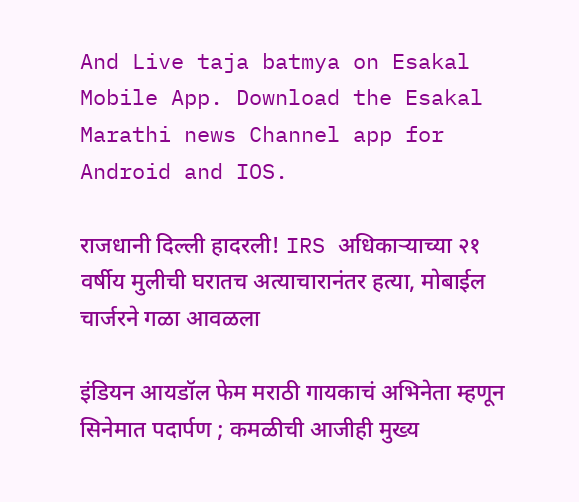And Live taja batmya on Esakal Mobile App. Download the Esakal Marathi news Channel app for Android and IOS.

राजधानी दिल्ली हादरली! IRS अधिकाऱ्याच्या २१ वर्षीय मुलीची घरातच अत्याचारानंतर हत्या, मोबाईल चार्जरने गळा आवळला

इंडियन आयडॉल फेम मराठी गायकाचं अभिनेता म्हणून सिनेमात पदार्पण ; कमळीची आजीही मुख्य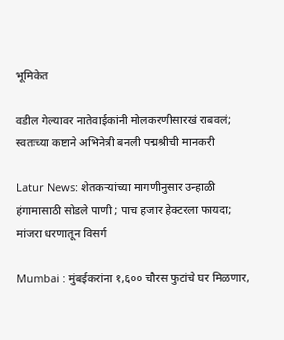भूमिकेत

वडील गेल्यावर नातेवाईकांनी मोलकरणीसारखं राबवलं; स्वतःच्या कष्टाने अभिनेत्री बनली पद्मश्रीची मानकरी

Latur News: शेतकऱ्यांच्या मागणीनुसार उन्हाळी हंगामासाठी सोडले पाणी ; पाच हजार हेक्टरला फायदा; मांजरा धरणातून विसर्ग

Mumbai : मुंबईकरांना १,६०० चौरस फुटांचे घर मिळणार,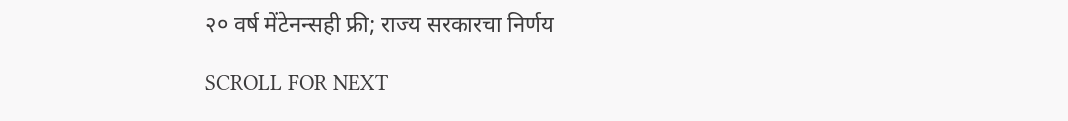२० वर्ष मेंटेनन्सही फ्री; राज्य सरकारचा निर्णय

SCROLL FOR NEXT